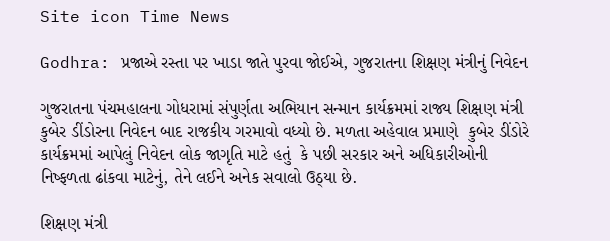Site icon Time News

Godhra: પ્રજાએ રસ્તા પર ખાડા જાતે પુરવા જોઈએ, ગુજરાતના શિક્ષણ મંત્રીનું નિવેદન

ગુજરાતના પંચમહાલના ગોધરામાં સંપુર્ણતા અભિયાન સન્માન કાર્યક્રમમાં રાજ્ય શિક્ષણ મંત્રી કુબેર ડીંડોરના નિવેદન બાદ રાજકીય ગરમાવો વધ્યો છે. મળતા અહેવાલ પ્રમાણે  કુબેર ડીંડોરે કાર્યક્રમમાં આપેલું નિવેદન લોક જાગૃતિ માટે હતું  કે પછી સરકાર અને અધિકારીઓની નિષ્ફળતા ઢાંકવા માટેનું, તેને લઈને અનેક સવાલો ઉઠ્યા છે.

શિક્ષણ મંત્રી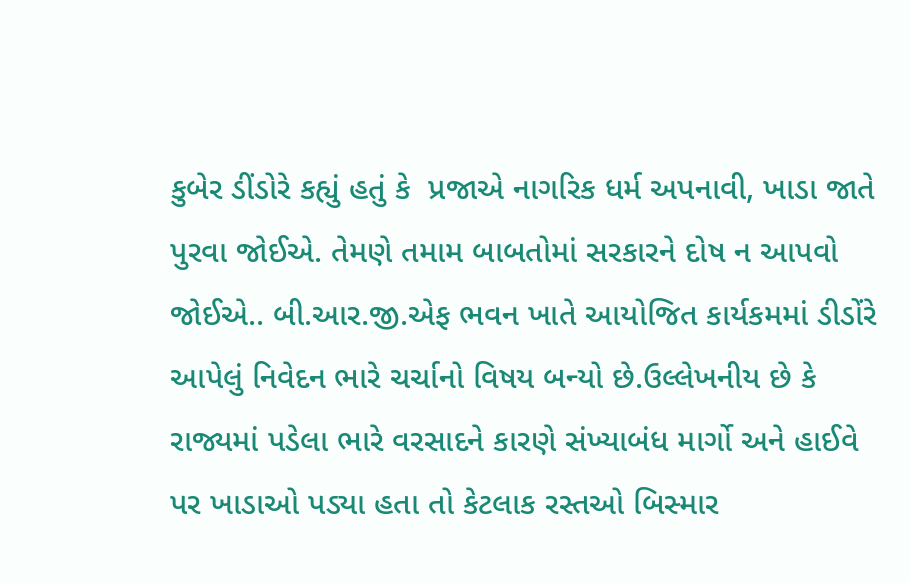કુબેર ડીંડોરે કહ્યું હતું કે  પ્રજાએ નાગરિક ધર્મ અપનાવી, ખાડા જાતે પુરવા જોઈએ. તેમણે તમામ બાબતોમાં સરકારને દોષ ન આપવો જોઈએ.. બી.આર.જી.એફ ભવન ખાતે આયોજિત કાર્યકમમાં ડીડોંરે આપેલું નિવેદન ભારે ચર્ચાનો વિષય બન્યો છે.ઉલ્લેખનીય છે કે રાજ્યમાં પડેલા ભારે વરસાદને કારણે સંખ્યાબંધ માર્ગો અને હાઈવે પર ખાડાઓ પડ્યા હતા તો કેટલાક રસ્તઓ બિસ્માર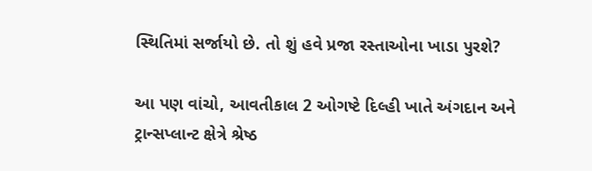સ્થિતિમાં સર્જાયો છે. તો શું હવે પ્રજા રસ્તાઓના ખાડા પુરશે?

આ પણ વાંચો, આવતીકાલ 2 ઓગષ્ટે દિલ્હી ખાતે અંગદાન અને ટ્રાન્સપ્લાન્ટ ક્ષેત્રે શ્રેષ્ઠ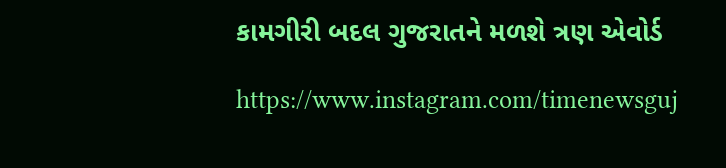કામગીરી બદલ ગુજરાતને મળશે ત્રણ એવોર્ડ

https://www.instagram.com/timenewsguj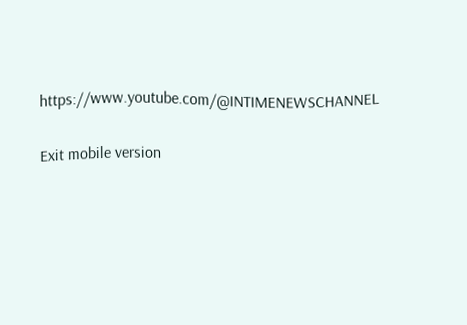https://www.youtube.com/@INTIMENEWSCHANNEL

Exit mobile version